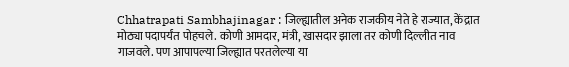Chhatrapati Sambhajinagar : जिल्ह्यातील अनेक राजकीय नेते हे राज्यात, केंद्रात मोठ्या पदापर्यंत पोहचले. कोणी आमदार, मंत्री, खासदार झाला तर कोणी दिल्लीत नाव गाजवले. पण आपापल्या जिल्ह्यात परतलेल्या या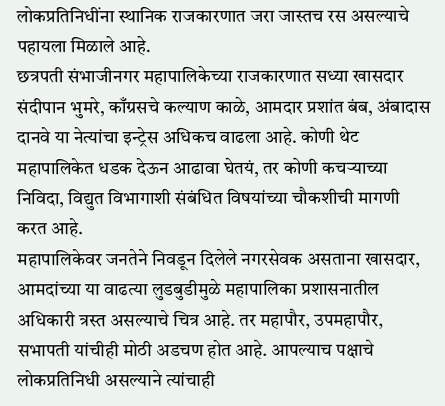लोकप्रतिनिधींना स्थानिक राजकारणात जरा जास्तच रस असल्याचे पहायला मिळाले आहे.
छत्रपती संभाजीनगर महापालिकेच्या राजकारणात सध्या खासदार संदीपान भुमरे, काँग्रसचे कल्याण काळे, आमदार प्रशांत बंब, अंबादास दानवे या नेत्यांचा इन्ट्रेस अधिकच वाढला आहे. कोणी थेट महापालिकेत धडक देऊन आढावा घेतयं, तर कोणी कचऱ्याच्या निविदा, विद्युत विभागाशी संबंधित विषयांच्या चौकशीची मागणी करत आहे.
महापालिकेवर जनतेने निवडून दिलेले नगरसेवक असताना खासदार, आमदांच्या या वाढत्या लुडबुडीमुळे महापालिका प्रशासनातील अधिकारी त्रस्त असल्याचे चित्र आहे. तर महापौर, उपमहापौर, सभापती यांचीही मोठी अडचण होत आहे. आपल्याच पक्षाचे लोकप्रतिनिधी असल्याने त्यांचाही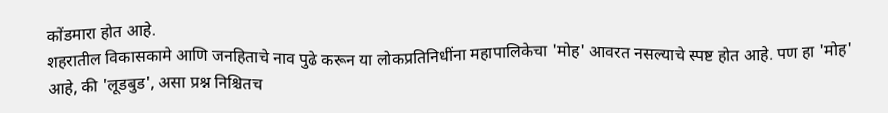कोंडमारा होत आहे.
शहरातील विकासकामे आणि जनहिताचे नाव पुढे करून या लोकप्रतिनिधींना महापालिकेचा 'मोह' आवरत नसल्याचे स्पष्ट होत आहे. पण हा 'मोह' आहे, की 'लूडबुड', असा प्रश्न निश्चितच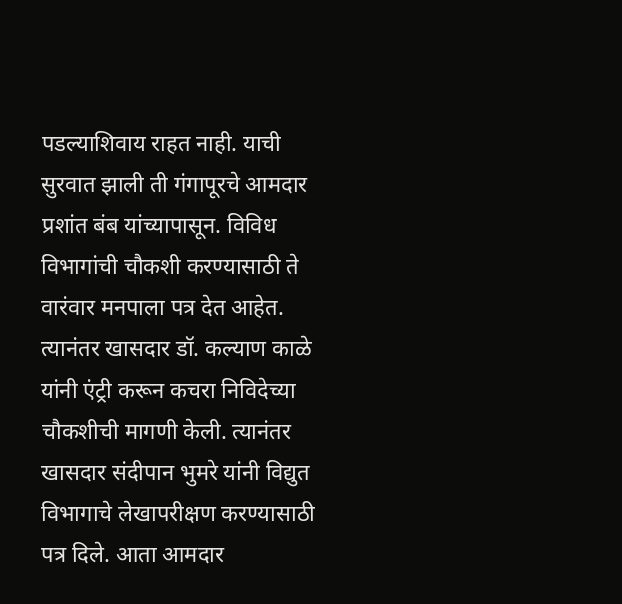पडल्याशिवाय राहत नाही. याची सुरवात झाली ती गंगापूरचे आमदार प्रशांत बंब यांच्यापासून. विविध विभागांची चौकशी करण्यासाठी ते वारंवार मनपाला पत्र देत आहेत.
त्यानंतर खासदार डॉ. कल्याण काळे यांनी एंट्री करून कचरा निविदेच्या चौकशीची मागणी केली. त्यानंतर खासदार संदीपान भुमरे यांनी विद्युत विभागाचे लेखापरीक्षण करण्यासाठी पत्र दिले. आता आमदार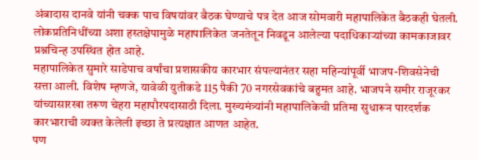अंबादास दानवे यांनी चक्क पाच विषयांवर बैठक घेण्याचे पत्र देत आज सोमवारी महापालिकेत बैठकही घेतली. लोकप्रतिनिधींच्या अशा हस्तक्षेपामुळे महापालिकेत जनतेतून निवडून आलेल्या पदाधिकाऱ्यांच्या कामकाजावर प्रश्नचिन्ह उपस्थित होत आहे.
महापालिकेत सुमारे साडेपाच वर्षांचा प्रशासकीय कारभार संपल्यानंतर सहा महिन्यांपूर्वी भाजप-शिवसेनेची सत्ता आली. विशेष म्हणजे, यावेळी युतीकडे 115 पैकी 70 नगरसेवकांचे बहुमत आहे. भाजपने समीर राजूरकर यांच्यासारखा तरूण चेहरा महापौरपदासाठी दिला. मुख्यमंत्र्यांनी महापालिकेची प्रतिमा सुधारून पारदर्शक कारभाराची व्यक्त केलेली इच्छा ते प्रत्यक्षात आणत आहेत.
पण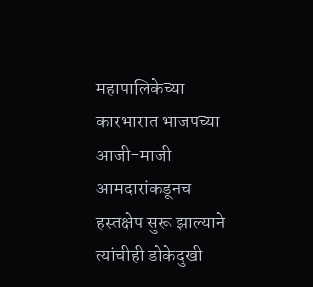महापालिकेच्या कारभारात भाजपच्या आजी-माजी आमदारांकडूनच हस्तक्षेप सुरू झाल्याने त्यांचीही डोकेदुखी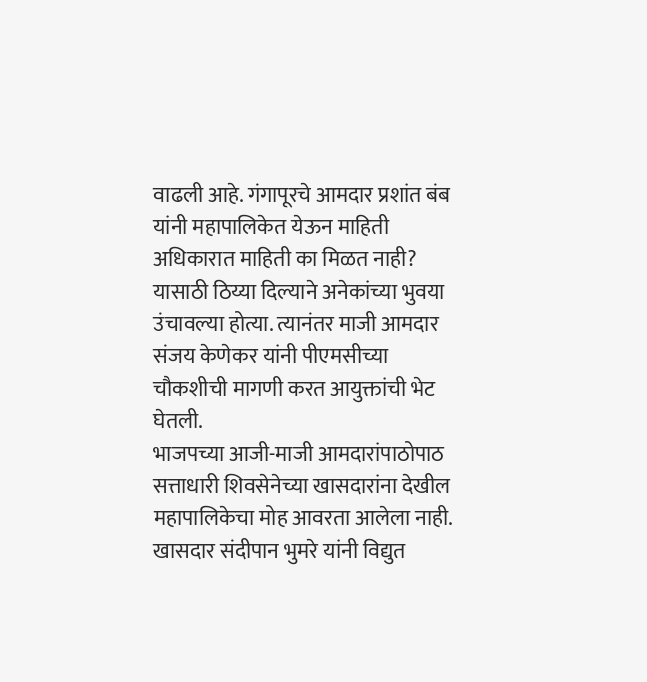वाढली आहे. गंगापूरचे आमदार प्रशांत बंब यांनी महापालिकेत येऊन माहिती अधिकारात माहिती का मिळत नाही? यासाठी ठिय्या दिल्याने अनेकांच्या भुवया उंचावल्या होत्या. त्यानंतर माजी आमदार संजय केणेकर यांनी पीएमसीच्या चौकशीची मागणी करत आयुक्तांची भेट घेतली.
भाजपच्या आजी-माजी आमदारांपाठोपाठ सत्ताधारी शिवसेनेच्या खासदारांना देखील महापालिकेचा मोह आवरता आलेला नाही. खासदार संदीपान भुमरे यांनी विद्युत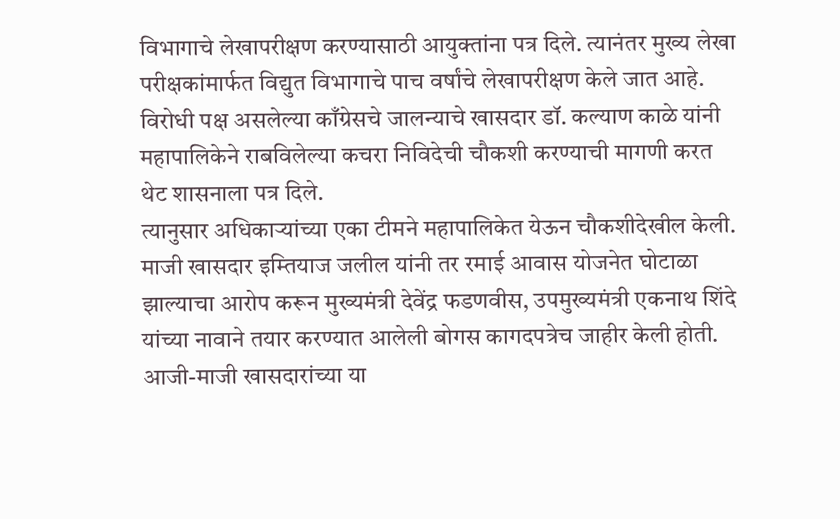विभागाचे लेखापरीक्षण करण्यासाठी आयुक्तांना पत्र दिले. त्यानंतर मुख्य लेखा परीक्षकांमार्फत विद्युत विभागाचे पाच वर्षांचे लेखापरीक्षण केले जात आहे. विरोधी पक्ष असलेल्या काँग्रेसचे जालन्याचे खासदार डॉ. कल्याण काळे यांनी महापालिकेने राबविलेल्या कचरा निविदेची चौकशी करण्याची मागणी करत थेट शासनाला पत्र दिले.
त्यानुसार अधिकाऱ्यांच्या एका टीमने महापालिकेत येऊन चौकशीदेखील केली. माजी खासदार इम्तियाज जलील यांनी तर रमाई आवास योजनेत घोटाळा झाल्याचा आरोप करून मुख्यमंत्री देवेंद्र फडणवीस, उपमुख्यमंत्री एकनाथ शिंदे यांच्या नावाने तयार करण्यात आलेली बोगस कागदपत्रेच जाहीर केली होती. आजी-माजी खासदारांच्या या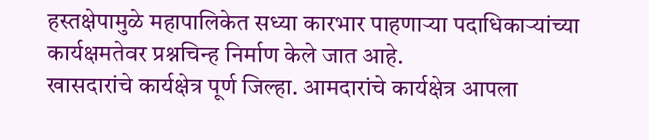हस्तक्षेपामुळे महापालिकेत सध्या कारभार पाहणाऱ्या पदाधिकाऱ्यांच्या कार्यक्षमतेवर प्रश्नचिन्ह निर्माण केले जात आहे.
खासदारांचे कार्यक्षेत्र पूर्ण जिल्हा. आमदारांचे कार्यक्षेत्र आपला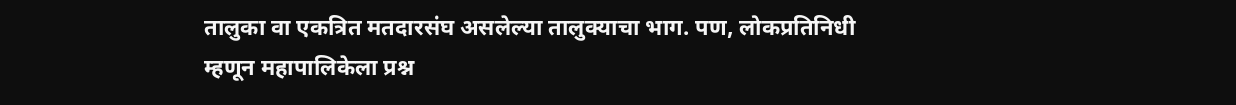तालुका वा एकत्रित मतदारसंघ असलेल्या तालुक्याचा भाग. पण, लोकप्रतिनिधी म्हणून महापालिकेला प्रश्न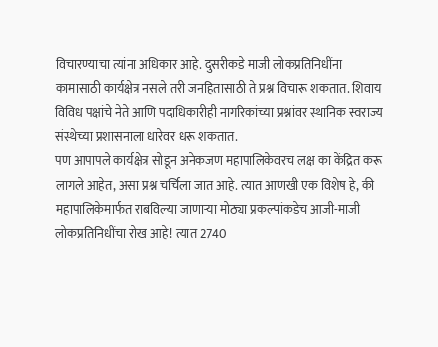विचारण्याचा त्यांना अधिकार आहे. दुसरीकडे माजी लोकप्रतिनिधींना कामासाठी कार्यक्षेत्र नसले तरी जनहितासाठी ते प्रश्न विचारू शकतात. शिवाय विविध पक्षांचे नेते आणि पदाधिकारीही नागरिकांच्या प्रश्नांवर स्थानिक स्वराज्य संस्थेच्या प्रशासनाला धारेवर धरू शकतात.
पण आपापले कार्यक्षेत्र सोडून अनेकजण महापालिकेवरच लक्ष का केंद्रित करू लागले आहेत, असा प्रश्न चर्चिला जात आहे. त्यात आणखी एक विशेष हे, की महापालिकेमार्फत राबविल्या जाणाऱ्या मोठ्या प्रकल्पांकडेच आजी-माजी लोकप्रतिनिधींचा रोख आहे! त्यात 2740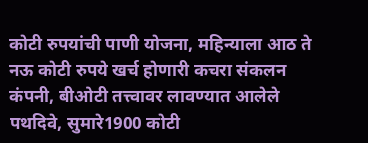कोटी रुपयांची पाणी योजना, महिन्याला आठ ते नऊ कोटी रुपये खर्च होणारी कचरा संकलन कंपनी, बीओटी तत्त्वावर लावण्यात आलेले पथदिवे, सुमारे1900 कोटी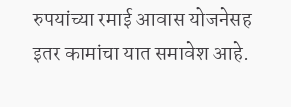रुपयांच्या रमाई आवास योजनेसह इतर कामांचा यात समावेश आहे.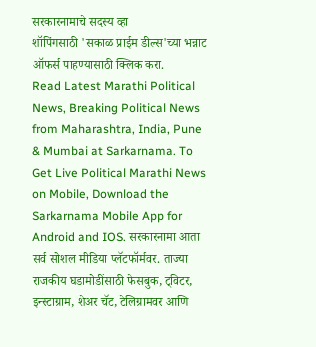सरकारनामाचे सदस्य व्हा
शॉपिंगसाठी 'सकाळ प्राईम डील्स'च्या भन्नाट ऑफर्स पाहण्यासाठी क्लिक करा.
Read Latest Marathi Political News, Breaking Political News from Maharashtra, India, Pune & Mumbai at Sarkarnama. To Get Live Political Marathi News on Mobile, Download the Sarkarnama Mobile App for Android and IOS. सरकारनामा आता सर्व सोशल मीडिया प्लॅटफॉर्मवर. ताज्या राजकीय घडामोडींसाठी फेसबुक, ट्विटर, इन्स्टाग्राम, शेअर चॅट, टेलिग्रामवर आणि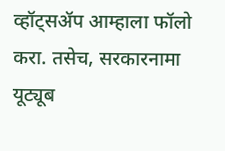व्हॉट्सॲप आम्हाला फॉलो करा. तसेच, सरकारनामा यूट्यूब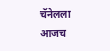चॅनेलला आजच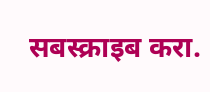सबस्क्राइब करा.